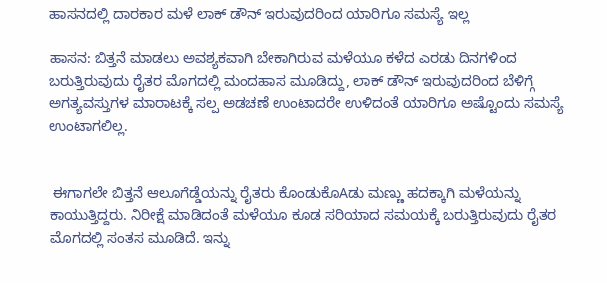ಹಾಸನದಲ್ಲಿ ದಾರಕಾರ ಮಳೆ ಲಾಕ್ ಡೌನ್ ಇರುವುದರಿಂದ ಯಾರಿಗೂ ಸಮಸ್ಯೆ ಇಲ್ಲ

ಹಾಸನ: ಬಿತ್ತನೆ ಮಾಡಲು ಅವಶ್ಯಕವಾಗಿ ಬೇಕಾಗಿರುವ ಮಳೆಯೂ ಕಳೆದ ಎರಡು ದಿನಗಳಿಂದ ಬರುತ್ತಿರುವುದು ರೈತರ ಮೊಗದಲ್ಲಿ ಮಂದಹಾಸ ಮೂಡಿದ್ದು, ಲಾಕ್ ಡೌನ್ ಇರುವುದರಿಂದ ಬೆಳಿಗ್ಗೆ ಅಗತ್ಯವಸ್ತುಗಳ ಮಾರಾಟಕ್ಕೆ ಸಲ್ಪ ಅಡಚಣೆ ಉಂಟಾದರೇ ಉಳಿದಂತೆ ಯಾರಿಗೂ ಅಷ್ಟೊಂದು ಸಮಸ್ಯೆ ಉಂಟಾಗಲಿಲ್ಲ.


 ಈಗಾಗಲೇ ಬಿತ್ತನೆ ಆಲೂಗೆಡ್ಡೆಯನ್ನು ರೈತರು ಕೊಂಡುಕೊAಡು ಮಣ್ಣು ಹದಕ್ಕಾಗಿ ಮಳೆಯನ್ನು ಕಾಯುತ್ತಿದ್ದರು. ನಿರೀಕ್ಷೆ ಮಾಡಿದಂತೆ ಮಳೆಯೂ ಕೂಡ ಸರಿಯಾದ ಸಮಯಕ್ಕೆ ಬರುತ್ತಿರುವುದು ರೈತರ ಮೊಗದಲ್ಲಿ ಸಂತಸ ಮೂಡಿದೆ. ಇನ್ನು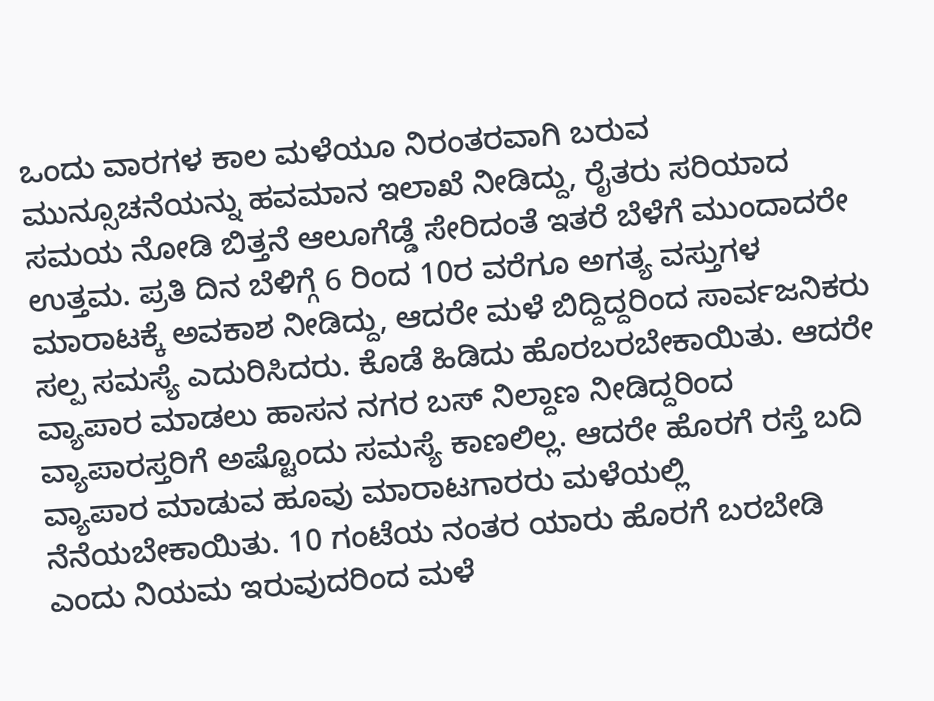ಒಂದು ವಾರಗಳ ಕಾಲ ಮಳೆಯೂ ನಿರಂತರವಾಗಿ ಬರುವ ಮುನ್ಸೂಚನೆಯನ್ನು ಹವಮಾನ ಇಲಾಖೆ ನೀಡಿದ್ದು, ರೈತರು ಸರಿಯಾದ ಸಮಯ ನೋಡಿ ಬಿತ್ತನೆ ಆಲೂಗೆಡ್ಡೆ ಸೇರಿದಂತೆ ಇತರೆ ಬೆಳೆಗೆ ಮುಂದಾದರೇ ಉತ್ತಮ. ಪ್ರತಿ ದಿನ ಬೆಳಿಗ್ಗೆ 6 ರಿಂದ 10ರ ವರೆಗೂ ಅಗತ್ಯ ವಸ್ತುಗಳ ಮಾರಾಟಕ್ಕೆ ಅವಕಾಶ ನೀಡಿದ್ದು, ಆದರೇ ಮಳೆ ಬಿದ್ದಿದ್ದರಿಂದ ಸಾರ್ವಜನಿಕರು ಸಲ್ಪ ಸಮಸ್ಯೆ ಎದುರಿಸಿದರು. ಕೊಡೆ ಹಿಡಿದು ಹೊರಬರಬೇಕಾಯಿತು. ಆದರೇ ವ್ಯಾಪಾರ ಮಾಡಲು ಹಾಸನ ನಗರ ಬಸ್ ನಿಲ್ದಾಣ ನೀಡಿದ್ದರಿಂದ ವ್ಯಾಪಾರಸ್ತರಿಗೆ ಅಷ್ಟೊಂದು ಸಮಸ್ಯೆ ಕಾಣಲಿಲ್ಲ. ಆದರೇ ಹೊರಗೆ ರಸ್ತೆ ಬದಿ ವ್ಯಾಪಾರ ಮಾಡುವ ಹೂವು ಮಾರಾಟಗಾರರು ಮಳೆಯಲ್ಲಿ ನೆನೆಯಬೇಕಾಯಿತು. 10 ಗಂಟೆಯ ನಂತರ ಯಾರು ಹೊರಗೆ ಬರಬೇಡಿ ಎಂದು ನಿಯಮ ಇರುವುದರಿಂದ ಮಳೆ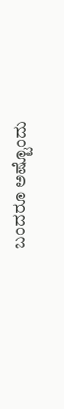ಬಂದರೂ ಅಷ್ಟೊಂದು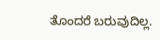ತೊಂದರೆ ಬರುವುದಿಲ್ಲ.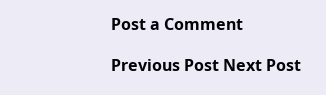Post a Comment

Previous Post Next Post